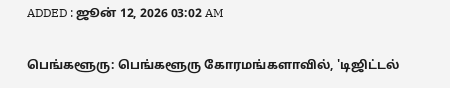ADDED : ஜூன் 12, 2026 03:02 AM

பெங்களூரு: பெங்களூரு கோரமங்களாவில், 'டிஜிட்டல்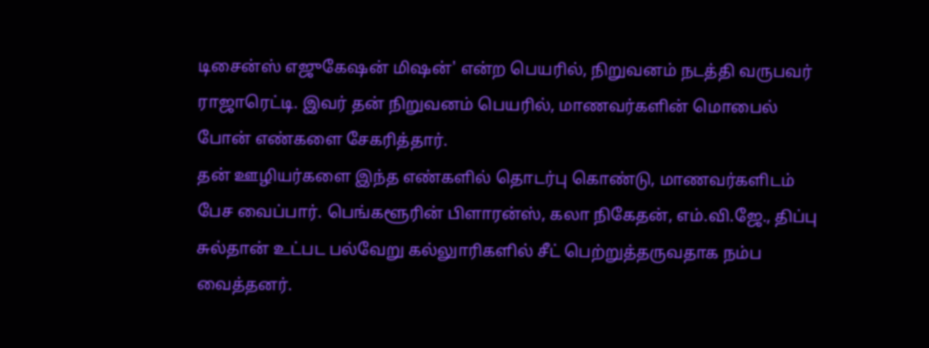டிசைன்ஸ் எஜுகேஷன் மிஷன்' என்ற பெயரில், நிறுவனம் நடத்தி வருபவர் ராஜாரெட்டி. இவர் தன் நிறுவனம் பெயரில், மாணவர்களின் மொபைல் போன் எண்களை சேகரித்தார்.
தன் ஊழியர்களை இந்த எண்களில் தொடர்பு கொண்டு, மாணவர்களிடம் பேச வைப்பார். பெங்களூரின் பிளாரன்ஸ், கலா நிகேதன், எம்.வி.ஜே., திப்பு சுல்தான் உட்பட பல்வேறு கல்லுாரிகளில் சீட் பெற்றுத்தருவதாக நம்ப வைத்தனர்.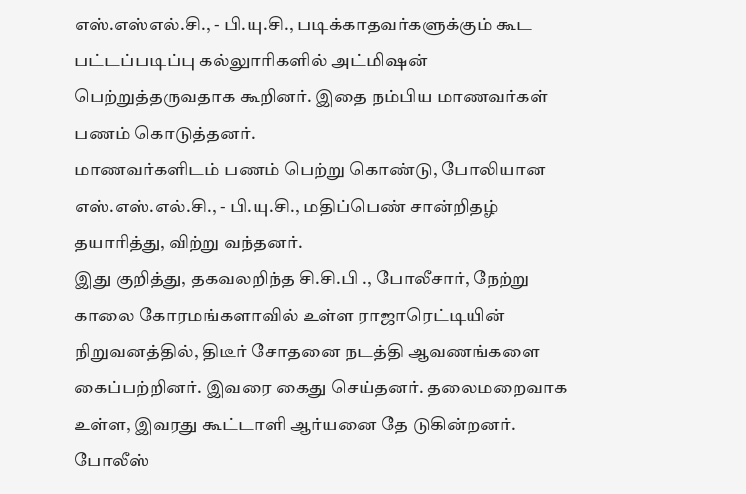எஸ்.எஸ்எல்.சி., - பி.யு.சி., படிக்காதவர்களுக்கும் கூட பட்டப்படிப்பு கல்லுாரிகளில் அட்மிஷன் பெற்றுத்தருவதாக கூறினர். இதை நம்பிய மாணவர்கள் பணம் கொடுத்தனர்.
மாணவர்களிடம் பணம் பெற்று கொண்டு, போலியான எஸ்.எஸ்.எல்.சி., - பி.யு.சி., மதிப்பெண் சான்றிதழ் தயாரித்து, விற்று வந்தனர்.
இது குறித்து, தகவலறிந்த சி.சி.பி ., போலீசார், நேற்று காலை கோரமங்களாவில் உள்ள ராஜாரெட்டியின் நிறுவனத்தில், திடீர் சோதனை நடத்தி ஆவணங்களை கைப்பற்றினர். இவரை கைது செய்தனர். தலைமறைவாக உள்ள, இவரது கூட்டாளி ஆர்யனை தே டுகின்றனர்.
போலீஸ்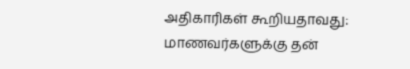அதிகாரிகள் கூறியதாவது:
மாணவர்களுக்கு தன்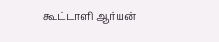கூட்டாளி ஆர்யன்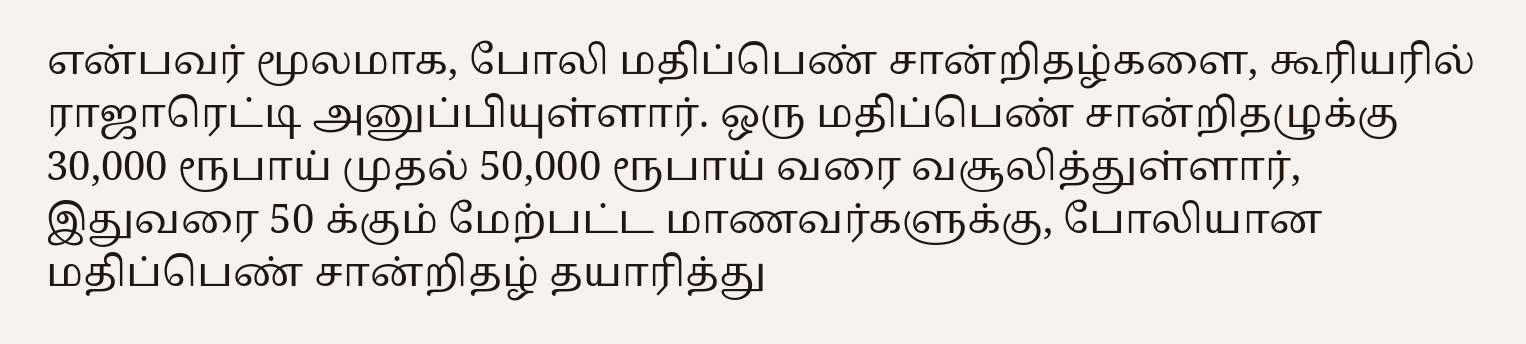என்பவர் மூலமாக, போலி மதிப்பெண் சான்றிதழ்களை, கூரியரில் ராஜாரெட்டி அனுப்பியுள்ளார். ஒரு மதிப்பெண் சான்றிதழுக்கு 30,000 ரூபாய் முதல் 50,000 ரூபாய் வரை வசூலித்துள்ளார், இதுவரை 50 க்கும் மேற்பட்ட மாணவர்களுக்கு, போலியான மதிப்பெண் சான்றிதழ் தயாரித்து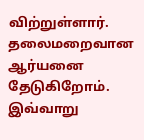விற்றுள்ளார். தலைமறைவான ஆர்யனை தேடுகிறோம்.
இவ்வாறு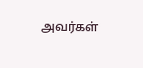அவர்கள்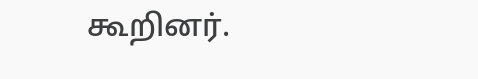கூறினர்.